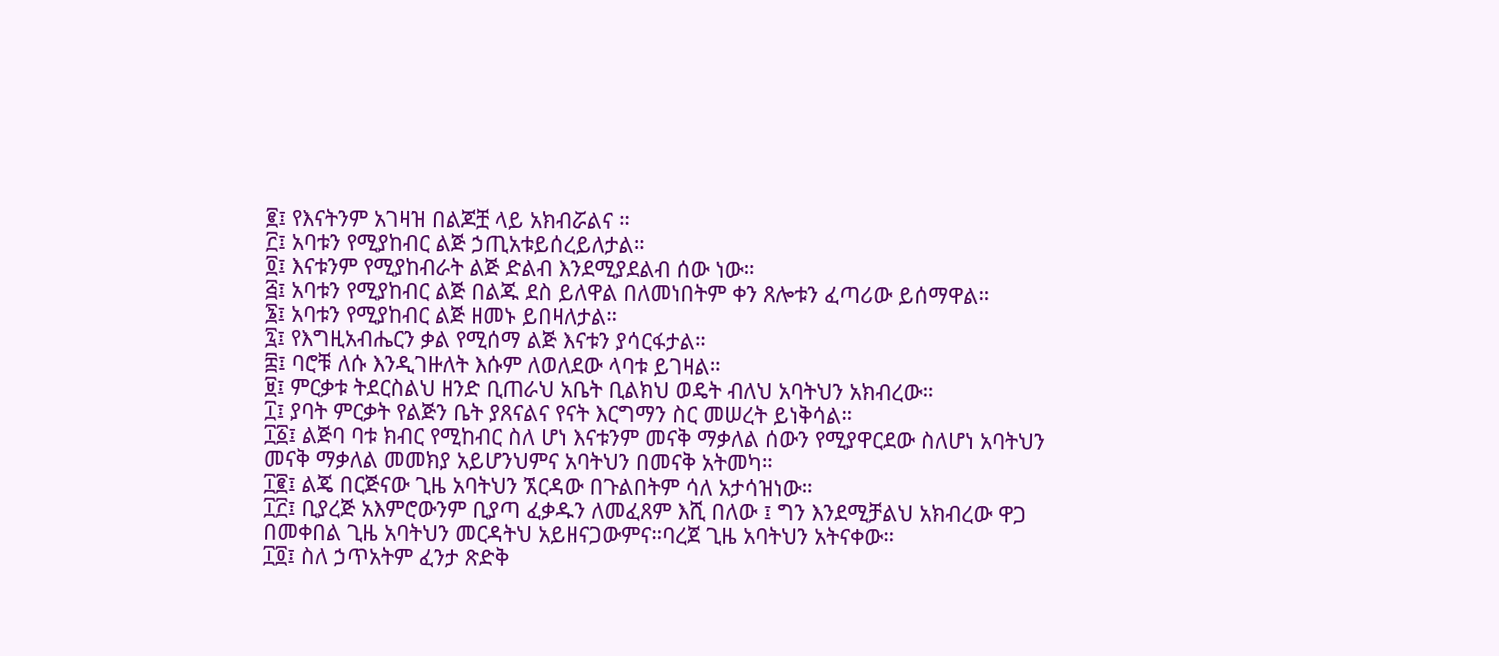፪፤ የእናትንም አገዛዝ በልጆቿ ላይ አክብሯልና ።
፫፤ አባቱን የሚያከብር ልጅ ኃጢአቱይሰረይለታል።
፬፤ እናቱንም የሚያከብራት ልጅ ድልብ እንደሚያደልብ ሰው ነው።
፭፤ አባቱን የሚያከብር ልጅ በልጁ ደስ ይለዋል በለመነበትም ቀን ጸሎቱን ፈጣሪው ይሰማዋል።
፮፤ አባቱን የሚያከብር ልጅ ዘመኑ ይበዛለታል።
፯፤ የእግዚአብሔርን ቃል የሚሰማ ልጅ እናቱን ያሳርፋታል።
፰፤ ባሮቹ ለሱ እንዲገዙለት እሱም ለወለደው ላባቱ ይገዛል።
፱፤ ምርቃቱ ትደርስልህ ዘንድ ቢጠራህ አቤት ቢልክህ ወዴት ብለህ አባትህን አክብረው።
፲፤ ያባት ምርቃት የልጅን ቤት ያጸናልና የናት እርግማን ስር መሠረት ይነቅሳል።
፲፩፤ ልጅባ ባቱ ክብር የሚከብር ስለ ሆነ እናቱንም መናቅ ማቃለል ሰውን የሚያዋርደው ስለሆነ አባትህን መናቅ ማቃለል መመክያ አይሆንህምና አባትህን በመናቅ አትመካ።
፲፪፤ ልጄ በርጅናው ጊዜ አባትህን ኧርዳው በጉልበትም ሳለ አታሳዝነው።
፲፫፤ ቢያረጅ አእምሮውንም ቢያጣ ፈቃዱን ለመፈጸም እሺ በለው ፤ ግን እንደሚቻልህ አክብረው ዋጋ በመቀበል ጊዜ አባትህን መርዳትህ አይዘናጋውምና።ባረጀ ጊዜ አባትህን አትናቀው።
፲፬፤ ስለ ኃጥአትም ፈንታ ጽድቅ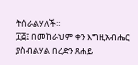ትሰራልሃለች።
፲፭፤ በመከራህም ቀን እግዚአብሔር ያስብልሃል በረድን ጸሐይ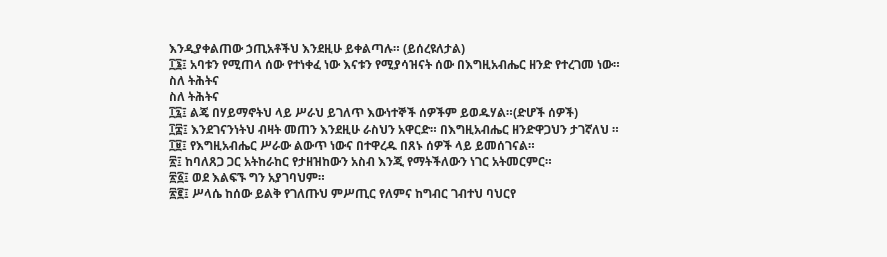እንዲያቀልጠው ኃጢአቶችህ እንደዚሁ ይቀልጣሉ። (ይሰረዩለታል)
፲፮፤ አባቱን የሚጠላ ሰው የተነቀፈ ነው እናቱን የሚያሳዝናት ሰው በእግዚአብሔር ዘንድ የተረገመ ነው።
ስለ ትሕትና
ስለ ትሕትና
፲፯፤ ልጄ በሃይማኖትህ ላይ ሥራህ ይገለጥ እውነተኞች ሰዎችም ይወዱሃል።(ድሆች ሰዎች)
፲፰፤ እንደገናንነትህ ብዛት መጠን እንደዚሁ ራስህን አዋርድ። በእግዚአብሔር ዘንድዋጋህን ታገኛለህ ።
፲፱፤ የእግዚአብሔር ሥራው ልውጥ ነውና በተዋረዱ በጸኑ ሰዎች ላይ ይመሰገናል።
፳፤ ከባለጸጋ ጋር አትከራከር የታዘዝከውን አስብ እንጂ የማትችለውን ነገር አትመርምር።
፳፩፤ ወደ እልፍኙ ግን አያገባህም።
፳፪፤ ሥላሴ ከሰው ይልቅ የገለጡህ ምሥጢር የለምና ከግብር ገብተህ ባህርየ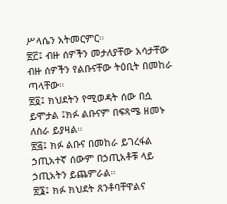ሥላሴን አትመርምር።
፳፫፤ ብዙ ሰዎችን መታለያቸው አሳታቸው ብዙ ሰዎችን የልቡናቸው ትዕቢት በመከራ ጣላቸው።
፳፬፤ ክህደትን የሚወዳት ሰው በሷ ይሞታል ፤ክፉ ልቡናም በፍጻሜ ዘመኑ ለስራ ይያዛል።
፳፭፤ ክፉ ልቡና በመከራ ይገረፋል ኃጢአተኛ ሰውም በኃጢአቶቹ ላይ ኃጢአትን ይጨምራል።
፳፮፤ ክፉ ክህደት ጸንቶባቸዋልና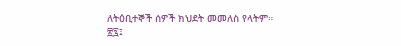ለትዕቢተኞች ሰዎች ክህደት መመለስ የላትም።
፳፯፤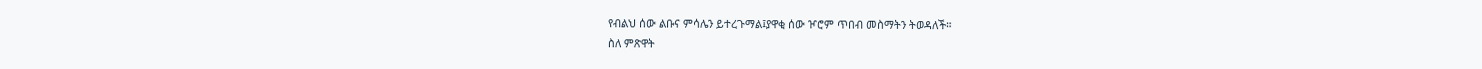የብልህ ሰው ልቡና ምሳሌን ይተረጉማል፤ያዋቂ ሰው ዦሮም ጥበብ መስማትን ትወዳለች።
ስለ ምጽዋት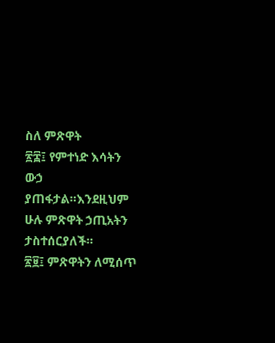ስለ ምጽዋት
፳፰፤ የምተነድ እሳትን ውኃ ያጠፋታል።እንደዚህም ሁሉ ምጽዋት ኃጢአትን ታስተሰርያለች።
፳፱፤ ምጽዋትን ለሚሰጥ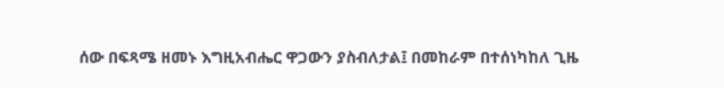ሰው በፍጻሜ ዘመኑ እግዚአብሔር ዋጋውን ያስብለታል፤ በመከራም በተሰነካከለ ጊዜ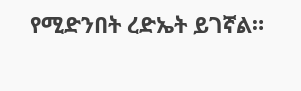የሚድንበት ረድኤት ይገኛል።